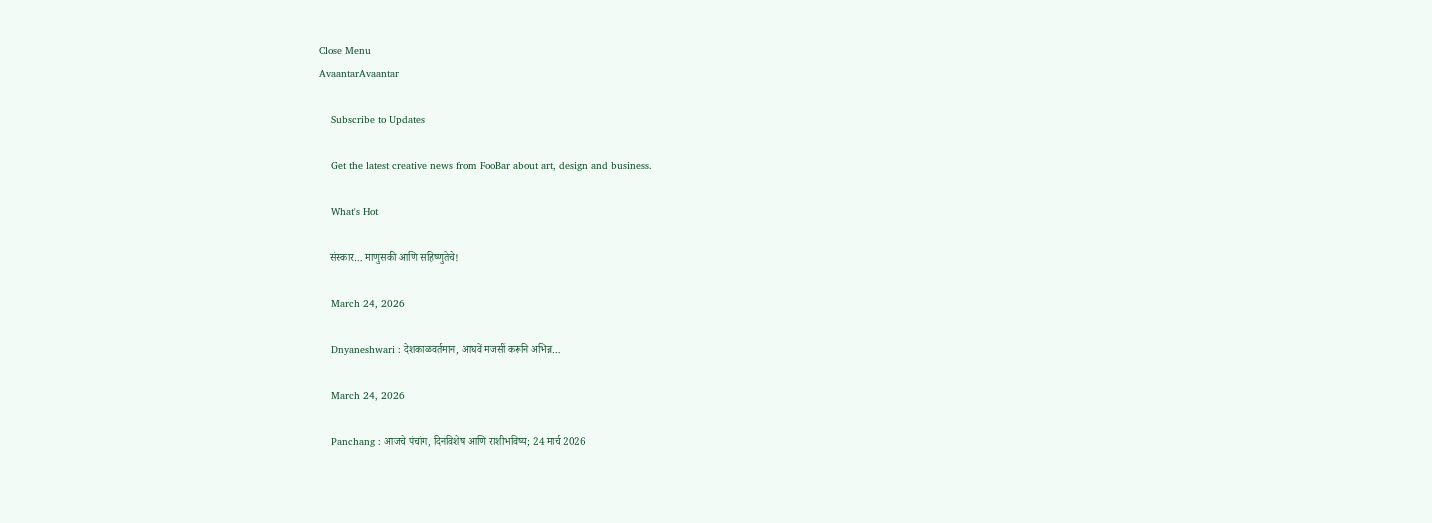Close Menu
AvaantarAvaantar

    Subscribe to Updates

    Get the latest creative news from FooBar about art, design and business.

    What's Hot

    संस्कार… माणुसकी आणि सहिष्णुतेचे!

    March 24, 2026

    Dnyaneshwari : देशकाळवर्तमान, आघवें मजसीं करूनि अभिन्न…

    March 24, 2026

    Panchang : आजचे पंचांग, दिनविशेष आणि राशीभविष्य; 24 मार्च 2026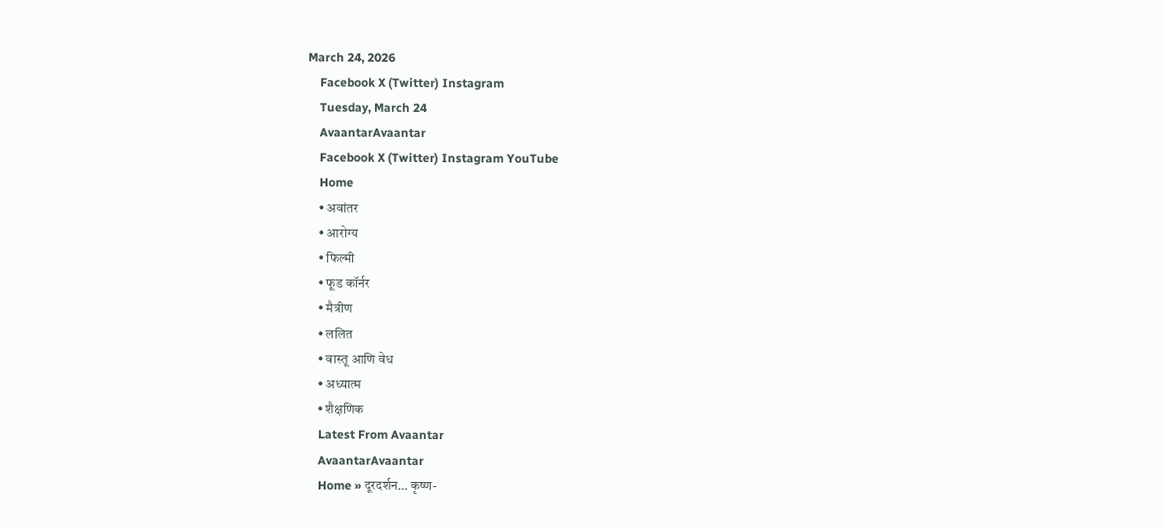March 24, 2026
    Facebook X (Twitter) Instagram
    Tuesday, March 24
    AvaantarAvaantar
    Facebook X (Twitter) Instagram YouTube
    Home
    • अवांतर
    • आरोग्य
    • फिल्मी
    • फूड कॉर्नर
    • मैत्रीण
    • ललित
    • वास्तू आणि वेध
    • अध्यात्म
    • शैक्षणिक
    Latest From Avaantar
    AvaantarAvaantar
    Home » दूरदर्शन… कृष्ण-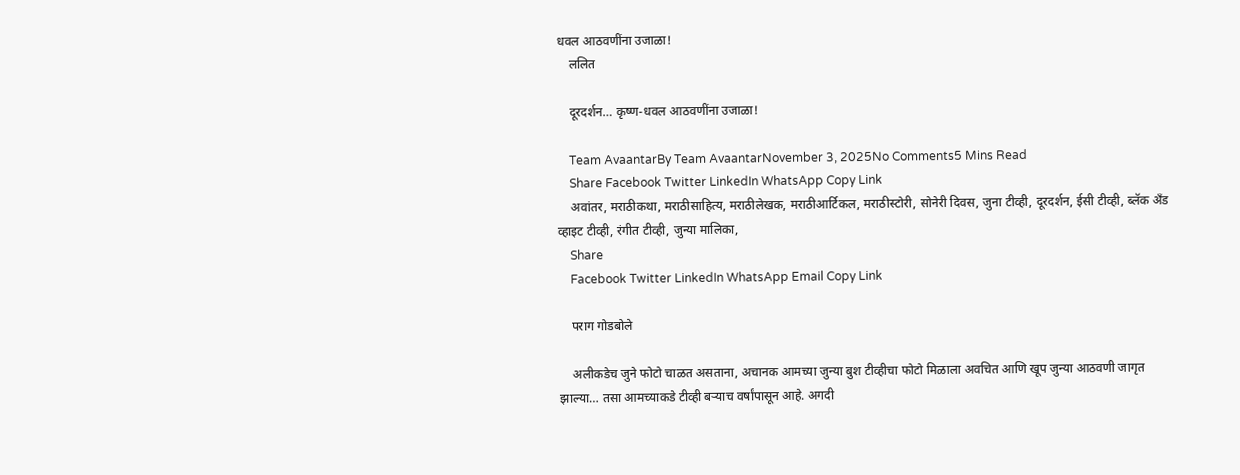धवल आठवणींना उजाळा!
    ललित

    दूरदर्शन… कृष्ण-धवल आठवणींना उजाळा!

    Team AvaantarBy Team AvaantarNovember 3, 2025No Comments5 Mins Read
    Share Facebook Twitter LinkedIn WhatsApp Copy Link
    अवांतर, मराठीकथा, मराठीसाहित्य, मराठीलेखक, मराठीआर्टिकल, मराठीस्टोरी, सोनेरी दिवस, जुना टीव्ही, दूरदर्शन, ईसी टीव्ही, ब्लॅक अँड व्हाइट टीव्ही, रंगीत टीव्ही, जुन्या मालिका,
    Share
    Facebook Twitter LinkedIn WhatsApp Email Copy Link

    पराग गोडबोले

    अलीकडेच जुने फोटो चाळत असताना, अचानक आमच्या जुन्या बुश टीव्हीचा फोटो मिळाला अवचित आणि खूप जुन्या आठवणी जागृत झाल्या… तसा आमच्याकडे टीव्ही बऱ्याच वर्षांपासून आहे. अगदी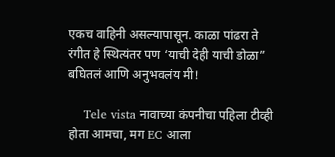एकच वाहिनी असल्यापासून. काळा पांढरा ते रंगीत हे स्थित्यंतर पण ‘याची देही याची डोळा” बघितलं आणि अनुभवलंय मी!

    Tele vista नावाच्या कंपनीचा पहिला टीव्ही होता आमचा, मग EC आला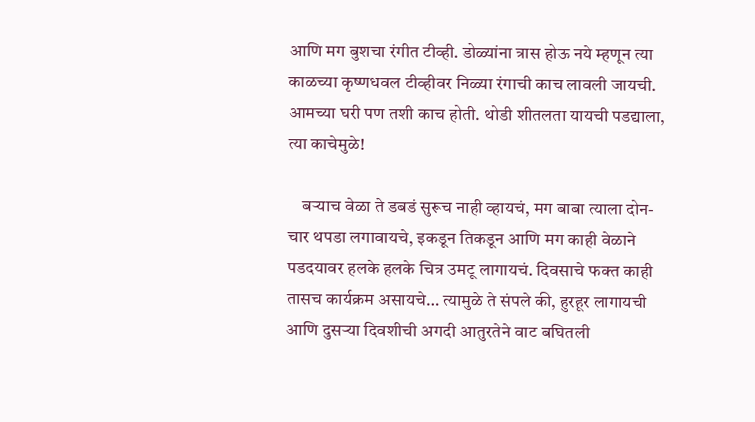आणि मग बुशचा रंगीत टीव्ही. डोळ्यांना त्रास होऊ नये म्हणून त्या काळच्या कृष्णधवल टीव्हीवर निळ्या रंगाची काच लावली जायची. आमच्या घरी पण तशी काच होती. थोडी शीतलता यायची पडद्याला, त्या काचेमुळे!

    बऱ्याच वेळा ते डबडं सुरूच नाही व्हायचं, मग बाबा त्याला दोन-चार थपडा लगावायचे, इकडून तिकडून आणि मग काही वेळाने पडदयावर हलके हलके चित्र उमटू लागायचं. दिवसाचे फक्त काही तासच कार्यक्रम असायचे… त्यामुळे ते संपले की, हुरहूर लागायची आणि दुसऱ्या दिवशीची अगदी आतुरतेने वाट बघितली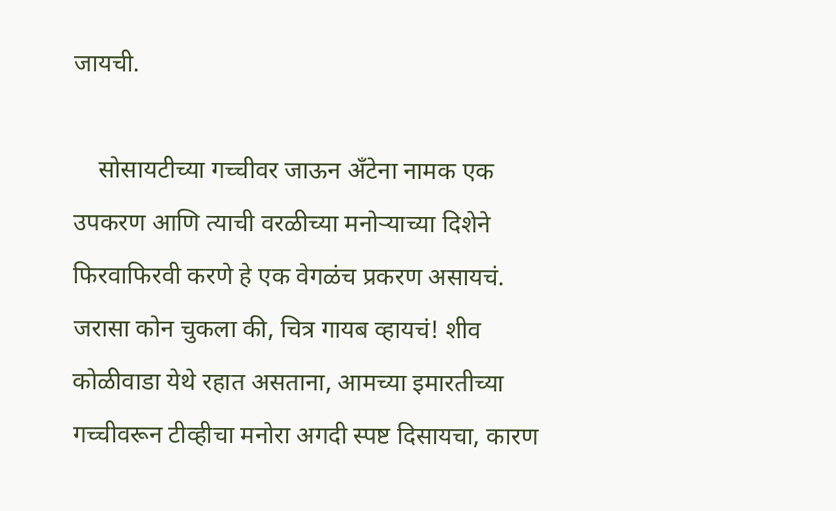जायची.

    सोसायटीच्या गच्चीवर जाऊन अँटेना नामक एक उपकरण आणि त्याची वरळीच्या मनोऱ्याच्या दिशेने फिरवाफिरवी करणे हे एक वेगळंच प्रकरण असायचं. जरासा कोन चुकला की, चित्र गायब व्हायचं! शीव कोळीवाडा येथे रहात असताना, आमच्या इमारतीच्या गच्चीवरून टीव्हीचा मनोरा अगदी स्पष्ट दिसायचा, कारण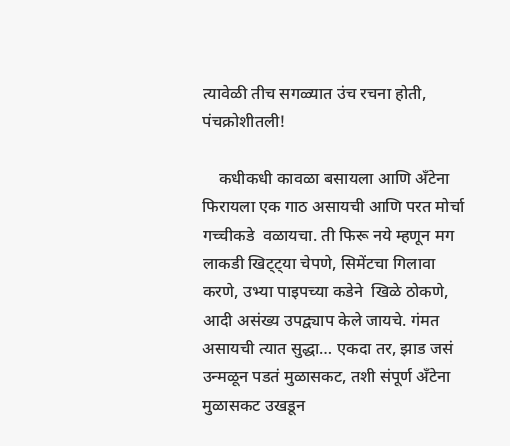त्यावेळी तीच सगळ्यात उंच रचना होती, पंचक्रोशीतली!

    कधीकधी कावळा बसायला आणि अँटेना फिरायला एक गाठ असायची आणि परत मोर्चा गच्चीकडे  वळायचा. ती फिरू नये म्हणून मग लाकडी खिट्ट्या चेपणे, सिमेंटचा गिलावा करणे, उभ्या पाइपच्या कडेने  खिळे ठोकणे, आदी असंख्य उपद्व्याप केले जायचे. गंमत असायची त्यात सुद्धा… एकदा तर, झाड जसं उन्मळून पडतं मुळासकट, तशी संपूर्ण अँटेना मुळासकट उखडून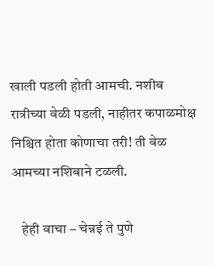खाली पडली होती आमची. नशीब रात्रीच्या वेळी पडली, नाहीतर कपाळमोक्ष निश्चित होता कोणाचा तरी! ती वेळ आमच्या नशिबाने टळली.

    हेही वाचा – चेन्नई ते पुणे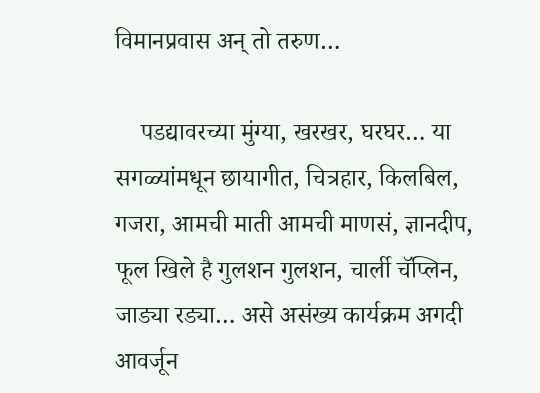विमानप्रवास अन् तो तरुण…

    पडद्यावरच्या मुंग्या, खरखर, घरघर… या सगळ्यांमधून छायागीत, चित्रहार, किलबिल, गजरा, आमची माती आमची माणसं, ज्ञानदीप, फूल खिले है गुलशन गुलशन, चार्ली चॅप्लिन, जाड्या रड्या… असे असंख्य कार्यक्रम अगदी आवर्जून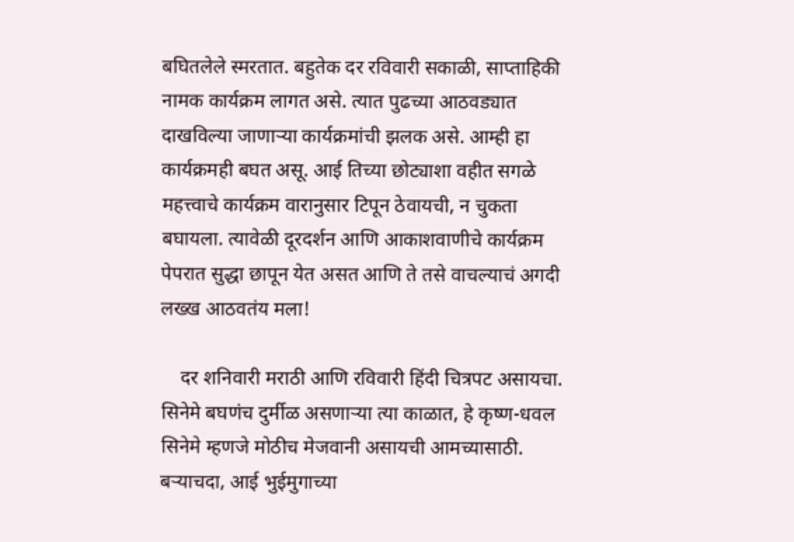बघितलेले स्मरतात. बहुतेक दर रविवारी सकाळी, साप्ताहिकी नामक कार्यक्रम लागत असे. त्यात पुढच्या आठवड्यात दाखविल्या जाणाऱ्या कार्यक्रमांची झलक असे. आम्ही हा कार्यक्रमही बघत असू. आई तिच्या छोट्याशा वहीत सगळे महत्त्वाचे कार्यक्रम वारानुसार टिपून ठेवायची, न चुकता बघायला. त्यावेळी दूरदर्शन आणि आकाशवाणीचे कार्यक्रम पेपरात सुद्धा छापून येत असत आणि ते तसे वाचल्याचं अगदी लख्ख आठवतंय मला!

    दर शनिवारी मराठी आणि रविवारी हिंदी चित्रपट असायचा. सिनेमे बघणंच दुर्मीळ असणाऱ्या त्या काळात, हे कृष्ण-धवल सिनेमे म्हणजे मोठीच मेजवानी असायची आमच्यासाठी. बऱ्याचदा, आई भुईमुगाच्या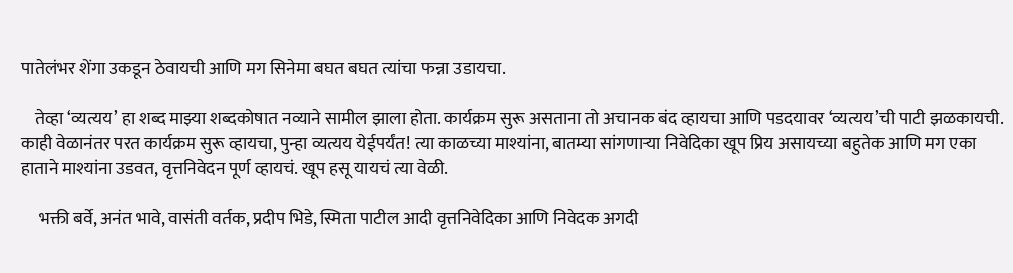पातेलंभर शेंगा उकडून ठेवायची आणि मग सिनेमा बघत बघत त्यांचा फन्ना उडायचा.

    तेव्हा ‘व्यत्यय’ हा शब्द माझ्या शब्दकोषात नव्याने सामील झाला होता. कार्यक्रम सुरू असताना तो अचानक बंद व्हायचा आणि पडदयावर ‘व्यत्यय’ची पाटी झळकायची. काही वेळानंतर परत कार्यक्रम सुरू व्हायचा, पुन्हा व्यत्यय येईपर्यंत! त्या काळच्या माश्यांना, बातम्या सांगणाऱ्या निवेदिका खूप प्रिय असायच्या बहुतेक आणि मग एका हाताने माश्यांना उडवत, वृत्तनिवेदन पूर्ण व्हायचं. खूप हसू यायचं त्या वेळी.

     भक्ती बर्वे, अनंत भावे, वासंती वर्तक, प्रदीप भिडे, स्मिता पाटील आदी वृत्तनिवेदिका आणि निवेदक अगदी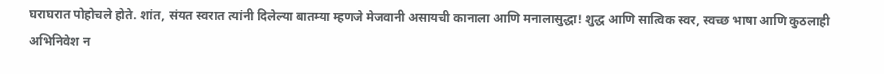घराघरात पोहोचले होते. शांत, संयत स्वरात त्यांनी दिलेल्या बातम्या म्हणजे मेजवानी असायची कानाला आणि मनालासुद्धा! शुद्ध आणि सात्विक स्वर, स्वच्छ भाषा आणि कुठलाही अभिनिवेश न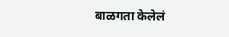बाळगता केलेलं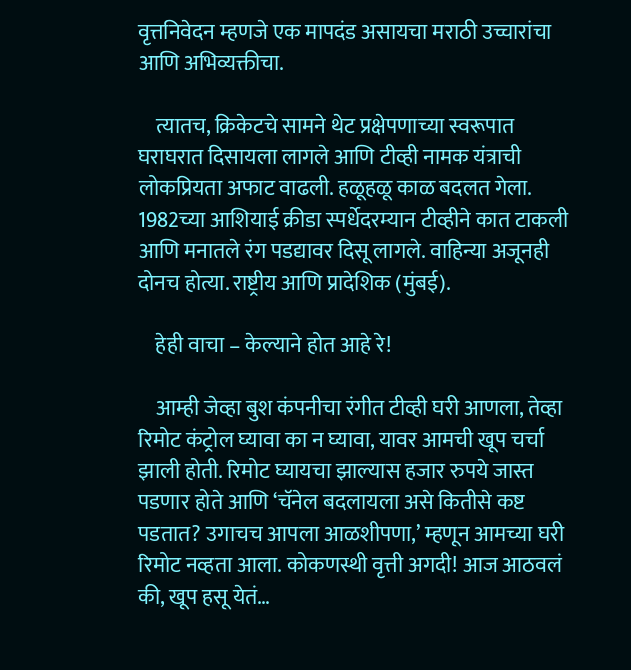वृत्तनिवेदन म्हणजे एक मापदंड असायचा मराठी उच्चारांचा आणि अभिव्यक्तीचा.

    त्यातच, क्रिकेटचे सामने थेट प्रक्षेपणाच्या स्वरूपात घराघरात दिसायला लागले आणि टीव्ही नामक यंत्राची लोकप्रियता अफाट वाढली. हळूहळू काळ बदलत गेला. 1982च्या आशियाई क्रीडा स्पर्धेदरम्यान टीव्हीने कात टाकली आणि मनातले रंग पडद्यावर दिसू लागले. वाहिन्या अजूनही दोनच होत्या. राष्ट्रीय आणि प्रादेशिक (मुंबई).

    हेही वाचा – केल्याने होत आहे रे!

    आम्ही जेव्हा बुश कंपनीचा रंगीत टीव्ही घरी आणला, तेव्हा रिमोट कंट्रोल घ्यावा का न घ्यावा, यावर आमची खूप चर्चा झाली होती. रिमोट घ्यायचा झाल्यास हजार रुपये जास्त पडणार होते आणि ‘चॅनेल बदलायला असे कितीसे कष्ट पडतात? उगाचच आपला आळशीपणा,’ म्हणून आमच्या घरी रिमोट नव्हता आला. कोकणस्थी वृत्ती अगदी! आज आठवलं की, खूप हसू येतं…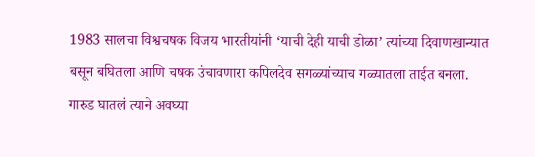1983 सालचा विश्वचषक विजय भारतीयांनी ‘याची देही याची डोळा’ त्यांच्या दिवाणखान्यात बसून बघितला आणि चषक उंचावणारा कपिलदेव सगळ्यांच्याच गळ्यातला ताईत बनला. गारुड घातलं त्याने अवघ्या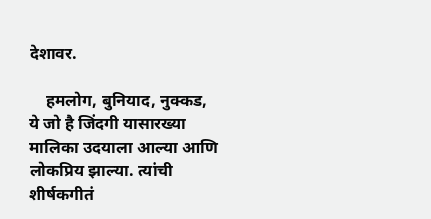देशावर.

    हमलोग, बुनियाद, नुक्कड, ये जो है जिंदगी यासारख्या मालिका उदयाला आल्या आणि लोकप्रिय झाल्या. त्यांची शीर्षकगीतं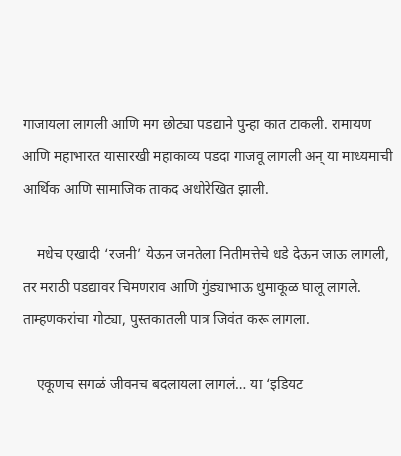गाजायला लागली आणि मग छोट्या पडद्याने पुन्हा कात टाकली. रामायण आणि महाभारत यासारखी महाकाव्य पडदा गाजवू लागली अन् या माध्यमाची आर्थिक आणि सामाजिक ताकद अधोरेखित झाली.

    मधेच एखादी ‘रजनी’ येऊन जनतेला नितीमत्तेचे धडे देऊन जाऊ लागली, तर मराठी पडद्यावर चिमणराव आणि गुंड्याभाऊ धुमाकूळ घालू लागले. ताम्हणकरांचा गोट्या, पुस्तकातली पात्र जिवंत करू लागला.

    एकूणच सगळं जीवनच बदलायला लागलं… या ‘इडियट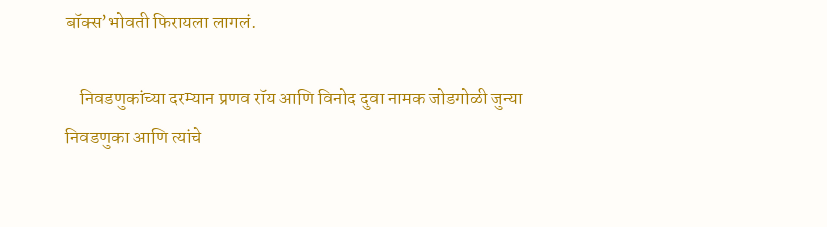बॉक्स’भोवती फिरायला लागलं.

    निवडणुकांच्या दरम्यान प्रणव रॉय आणि विनोद दुवा नामक जोडगोळी जुन्या निवडणुका आणि त्यांचे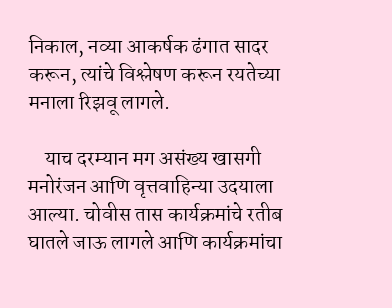निकाल, नव्या आकर्षक ढंगात सादर करून, त्यांचे विश्लेषण करून रयतेच्या मनाला रिझवू लागले.

    याच दरम्यान मग असंख्य खासगी मनोरंजन आणि वृत्तवाहिन्या उदयाला आल्या. चोवीस तास कार्यक्रमांचे रतीब घातले जाऊ लागले आणि कार्यक्रमांचा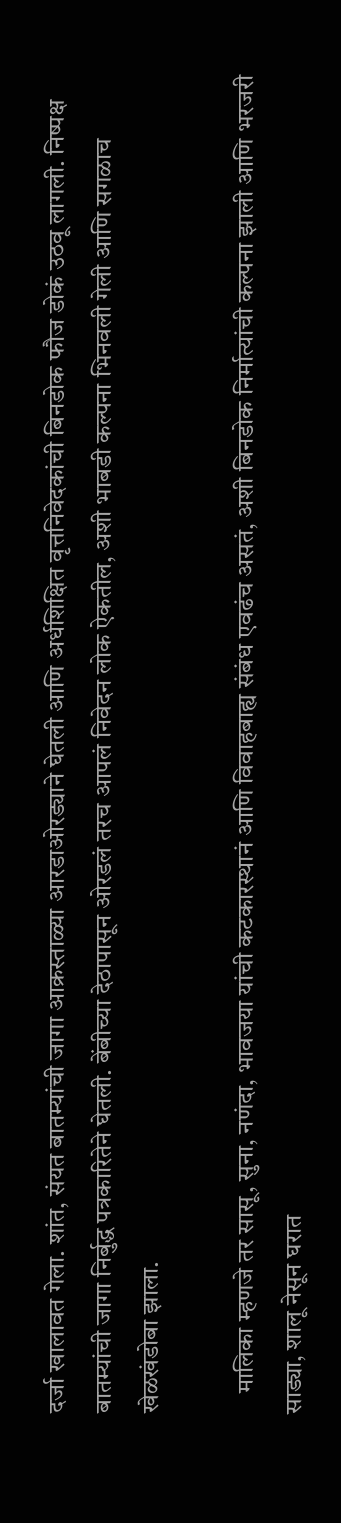दर्जा खालावत गेला. शांत, संयत बातम्यांची जागा आक्रस्ताळ्या आरडाओरड्याने घेतली आणि अर्धशिक्षित वृत्तनिवेदकांची बिनडोक फौज डोकं उठवू लागली. निष्पक्ष बातम्यांची जागा निर्बुद्ध पत्रकारितेने घेतली. बेंबीच्या देठापासून ओरडलं तरच आपलं निवेदन लोक ऐकतील, अशी भाबडी कल्पना भिनवली गेली आणि सगळाच खेळखंडोबा झाला.

    मालिका म्हणजे तर सासू, सुना, नणंदा, भावजया यांची कटकारस्थानं आणि विवाहबाह्य संबंध एवढंच असतं, अशी बिनडोक निर्मात्यांची कल्पना झाली आणि भरजरी साड्या, शालू नेसून घरात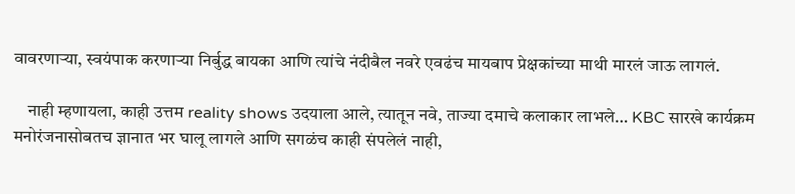वावरणाऱ्या, स्वयंपाक करणाऱ्या निर्बुद्ध बायका आणि त्यांचे नंदीबैल नवरे एवढंच मायबाप प्रेक्षकांच्या माथी मारलं जाऊ लागलं.

    नाही म्हणायला, काही उत्तम reality shows उदयाला आले, त्यातून नवे, ताज्या दमाचे कलाकार लाभले… KBC सारखे कार्यक्रम मनोरंजनासोबतच ज्ञानात भर घालू लागले आणि सगळंच काही संपलेलं नाही,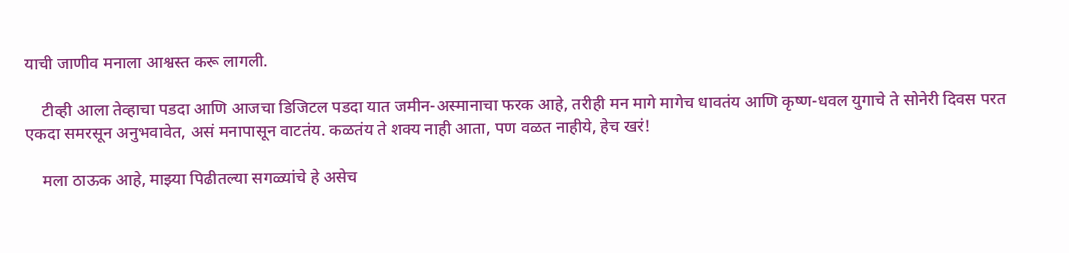याची जाणीव मनाला आश्वस्त करू लागली.

    टीव्ही आला तेव्हाचा पडदा आणि आजचा डिजिटल पडदा यात जमीन-अस्मानाचा फरक आहे, तरीही मन मागे मागेच धावतंय आणि कृष्ण-धवल युगाचे ते सोनेरी दिवस परत एकदा समरसून अनुभवावेत, असं मनापासून वाटतंय. कळतंय ते शक्य नाही आता, पण वळत नाहीये, हेच खरं!

    मला ठाऊक आहे, माझ्या पिढीतल्या सगळ्यांचे हे असेच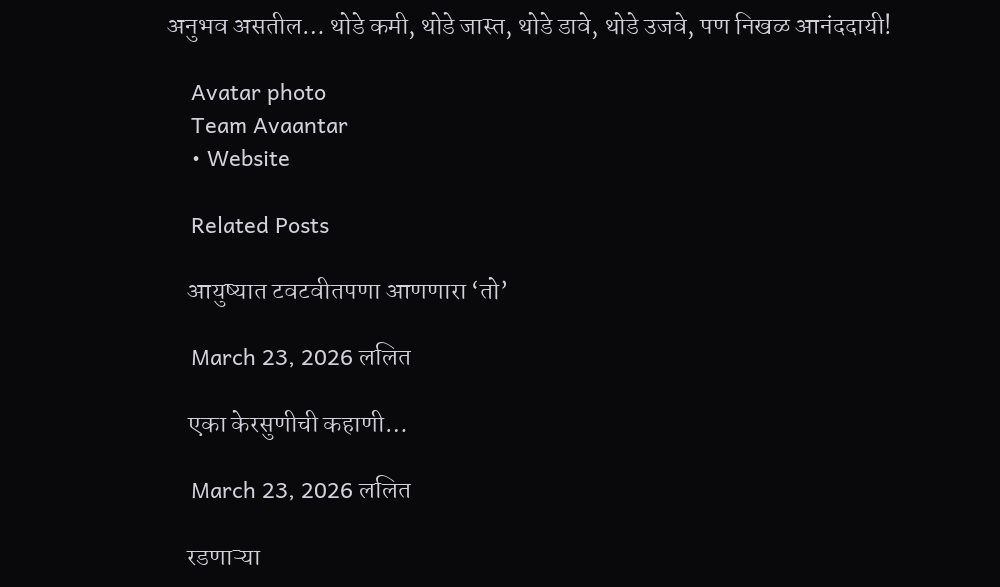अनुभव असतील… थोडे कमी, थोडे जास्त, थोडे डावे, थोडे उजवे, पण निखळ आनंददायी!

    Avatar photo
    Team Avaantar
    • Website

    Related Posts

    आयुष्यात टवटवीतपणा आणणारा ‘तो’

    March 23, 2026 ललित

    एका केरसुणीची कहाणी…

    March 23, 2026 ललित

    रडणाऱ्या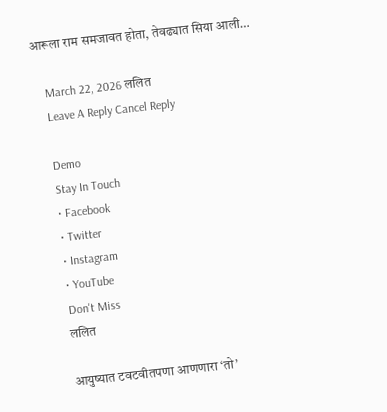आरूला राम समजावत होता, तेवढ्यात सिया आली…

    March 22, 2026 ललित
    Leave A Reply Cancel Reply

    Demo
    Stay In Touch
    • Facebook
    • Twitter
    • Instagram
    • YouTube
    Don't Miss
    ललित

    आयुष्यात टवटवीतपणा आणणारा ‘तो’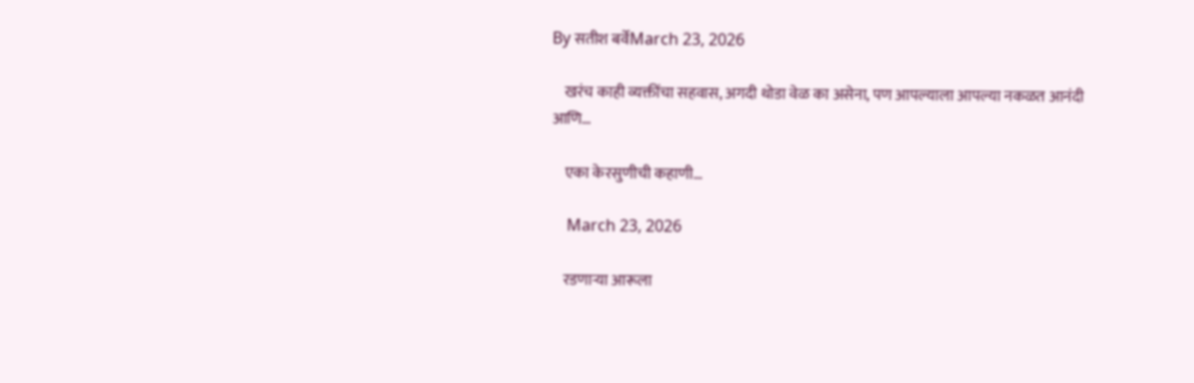By सतीश बर्वेMarch 23, 2026

    खरंच काही व्यक्तींचा सहवास, अगदी थोडा वेळ का असेना, पण आपल्याला आपल्या नकळत आनंदी आणि…

    एका केरसुणीची कहाणी…

    March 23, 2026

    रडणाऱ्या आरूला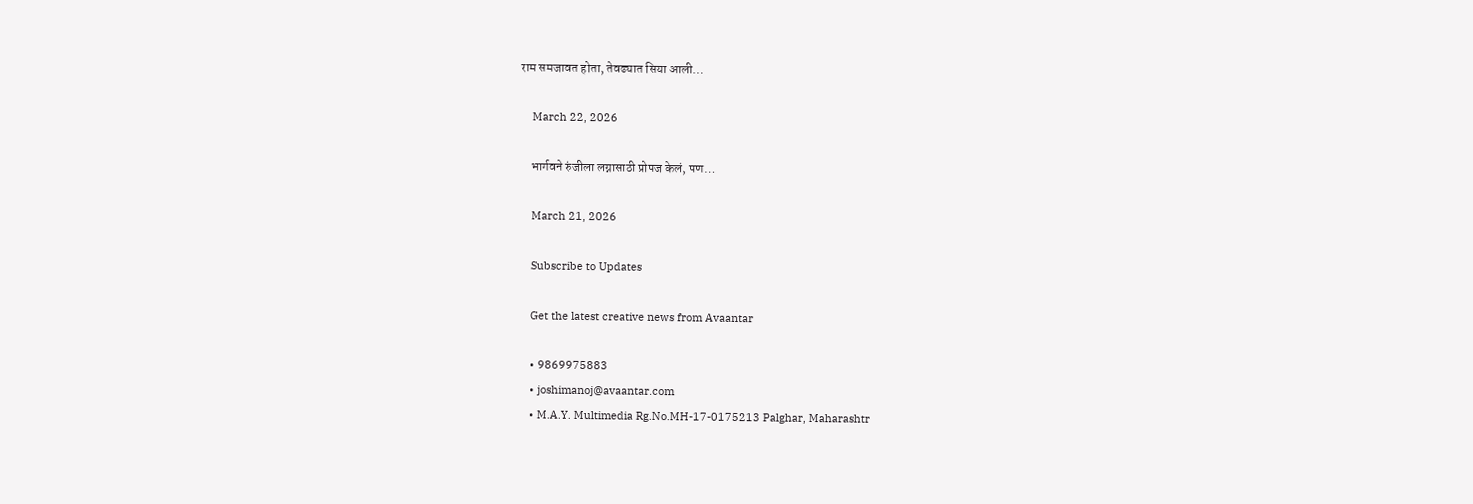राम समजावत होता, तेवढ्यात सिया आली…

    March 22, 2026

    भार्गवने रुंजीला लग्नासाठी प्रोपज केलं, पण…

    March 21, 2026

    Subscribe to Updates

    Get the latest creative news from Avaantar

    • 9869975883
    • joshimanoj@avaantar.com
    • M.A.Y. Multimedia Rg.No.MH-17-0175213 Palghar, Maharashtr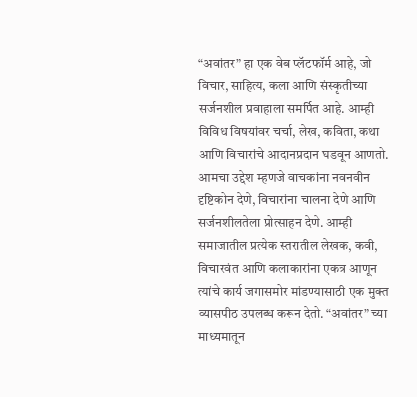“अवांतर” हा एक वेब प्लॅटफॉर्म आहे, जो विचार, साहित्य, कला आणि संस्कृतीच्या सर्जनशील प्रवाहाला समर्पित आहे. आम्ही विविध विषयांवर चर्चा, लेख, कविता, कथा आणि विचारांचे आदानप्रदान घडवून आणतो. आमचा उद्देश म्हणजे वाचकांना नवनवीन दृष्टिकोन देणे, विचारांना चालना देणे आणि सर्जनशीलतेला प्रोत्साहन देणे. आम्ही समाजातील प्रत्येक स्तरातील लेखक, कवी, विचारवंत आणि कलाकारांना एकत्र आणून त्यांचे कार्य जगासमोर मांडण्यासाठी एक मुक्त व्यासपीठ उपलब्ध करून देतो. “अवांतर” च्या माध्यमातून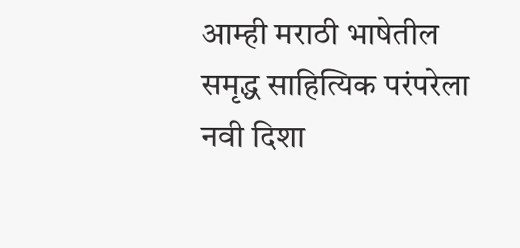आम्ही मराठी भाषेतील समृद्ध साहित्यिक परंपरेला नवी दिशा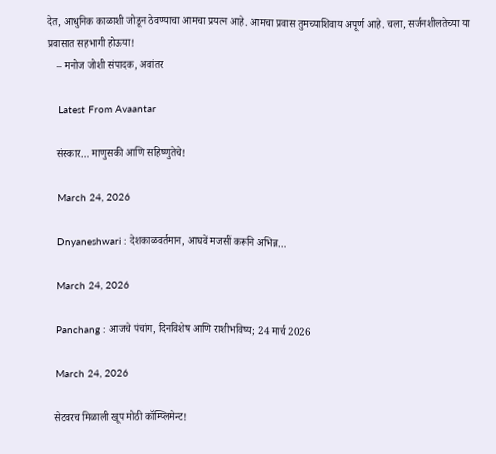देत, आधुनिक काळाशी जोडून ठेवण्याचा आमचा प्रयत्न आहे. आमचा प्रवास तुमच्याशिवाय अपूर्ण आहे. चला, सर्जनशीलतेच्या या प्रवासात सहभागी होऊया!
    – मनोज जोशी संपादक, अवांतर

    Latest From Avaantar

    संस्कार… माणुसकी आणि सहिष्णुतेचे!

    March 24, 2026

    Dnyaneshwari : देशकाळवर्तमान, आघवें मजसीं करूनि अभिन्न…

    March 24, 2026

    Panchang : आजचे पंचांग, दिनविशेष आणि राशीभविष्य; 24 मार्च 2026

    March 24, 2026

    सेटवरच मिळाली खूप मोठी कॉम्प्लिमेन्ट!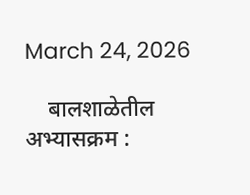March 24, 2026

    बालशाळेतील अभ्यासक्रम :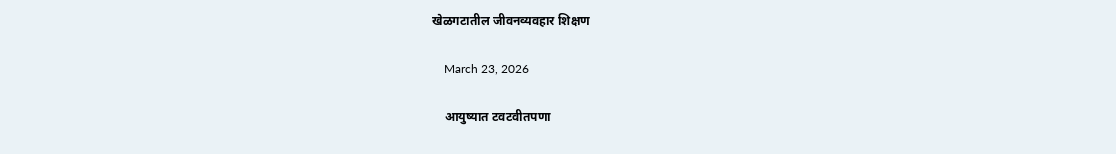खेळगटातील जीवनव्यवहार शिक्षण

    March 23, 2026

    आयुष्यात टवटवीतपणा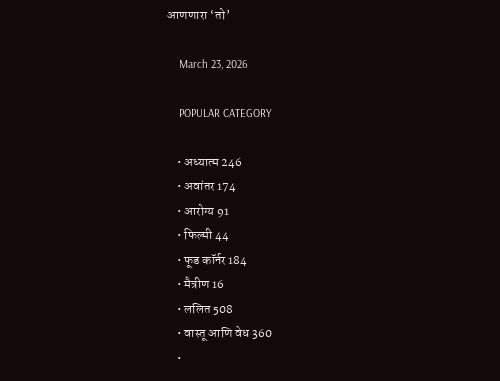आणणारा ‘तो’

    March 23, 2026

    POPULAR CATEGORY

    • अध्यात्म 246
    • अवांतर 174
    • आरोग्य 91
    • फिल्मी 44
    • फूड कॉर्नर 184
    • मैत्रीण 16
    • ललित 508
    • वास्तू आणि वेध 360
    •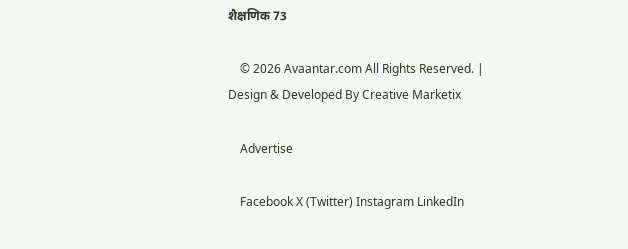शैक्षणिक 73

    © 2026 Avaantar.com All Rights Reserved. | Design & Developed By Creative Marketix

    Advertise

    Facebook X (Twitter) Instagram LinkedIn